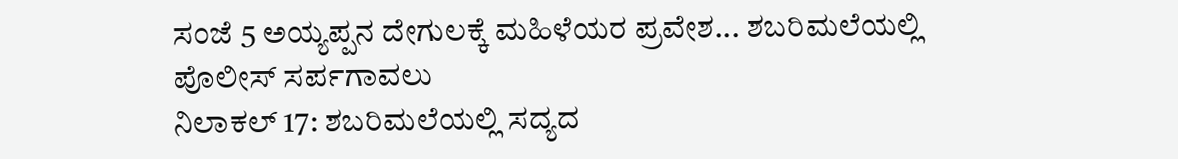ಸಂಜೆ 5 ಅಯ್ಯಪ್ಪನ ದೇಗುಲಕ್ಕೆ ಮಹಿಳೆಯರ ಪ್ರವೇಶ... ಶಬರಿಮಲೆಯಲ್ಲಿ ಪೊಲೀಸ್ ಸರ್ಪಗಾವಲು
ನಿಲಾಕಲ್ 17: ಶಬರಿಮಲೆಯಲ್ಲಿ ಸದ್ಯದ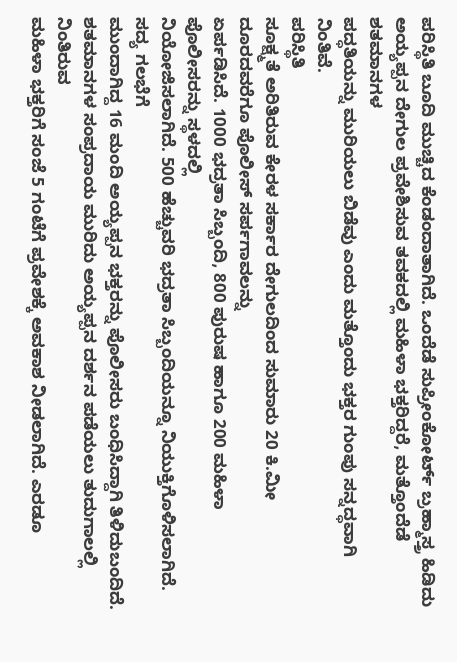ಪರಿಸ್ಥಿತಿ ಬೂದಿ ಮುಚ್ಚಿದ ಕೆಂಡಂದಾತಾಗಿದೆ. ಒಂದೆಡೆ ಸುಪ್ರೀಂಕೋರ್ಟ್ ಬ್ರಹ್ಮಾಸ್ತ್ರ ಹಿಡಿದು
ಅಯ್ಯಪ್ಪನ ದೇಗುಲ ಪ್ರವೇಶಿಸುವ ತವಕದಲ್ಲಿ ಮಹಿಳಾ ಭಕ್ತರಿದ್ದರೆ, ಮತ್ತೊಂದೆಡೆ ಶತಮಾನಗಳ
ಪದ್ಧತಿಯನ್ನು ಮುರಿಯಲು ಬಿಡೆವು ಎಂದು ಮತ್ತೊಂದು ಭಕ್ತರ ಗುಂಪು ಸನ್ನದ್ಧವಾಗಿ ನಿಂತಿವೆ.
ಪರಿಸ್ಥಿತಿ
ಸೂಕ್ಷ್ಮತೆ ಅರಿತಿರುವ ಕೇರಳ ಸರ್ಕಾರ ದೇಗುಲದಿಂದ ಸುಮಾರು 20 ಕಿ.ಮೀ ದೂರದವರೆಗೂ ಪೊಲೀಸ್ ಸರ್ಪಗಾವಲನ್ನು
ಏರ್ಪಡಿಸಿದೆ. 1000 ಭದ್ರತಾ ಸಿಬ್ಬಂದಿ, 800 ಪುರುಷ ಹಾಗೂ 200 ಮಹಿಳಾ ಪೊಲೀಸರನ್ನು ಸ್ಥಳದಲ್ಲಿ
ನಿಯೋಜಿಸಲಾಗಿದೆ. 500 ಹೆಚ್ಚುವರಿ ಭದ್ರತಾ ಸಿಬ್ಬಂದಿಯನ್ನೂ ನಿಯುಕ್ತಿಗೊಳಿಸಲಾಗಿದೆ. ಸದ್ಯ ಗಲಭೆಗೆ
ಮುಂದಾಗಿದ್ದ 16 ಮಂದಿ ಅಯ್ಯಪ್ಪನ ಭಕ್ತರನ್ನು ಪೊಲೀಸರು ಬಂಧಿಸಿದ್ದಾಗಿ ತಿಳಿದುಬಂದಿದೆ.
ಶತಮಾನಗಳ ಸಂಪ್ರದಾಯ ಮುರಿದು ಅಯ್ಯಪ್ಪನ ದರ್ಶನ ಪಡೆಯಲು ತುದುಗಾಲಲ್ಲಿ ನಿಂತಿರುವ
ಮಹಿಳಾ ಭಕ್ತರಿಗೆ ಸಂಜೆ 5 ಗಂಟೆಗೆ ಪ್ರವೇಶಕ್ಕೆ ಅವಕಾಶ ನೀಡಲಾಗಿದೆ. ಎರಡೂ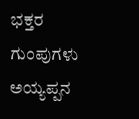ಭಕ್ತರ ಗುಂಪುಗಳು ಅಯ್ಯಪ್ಪನ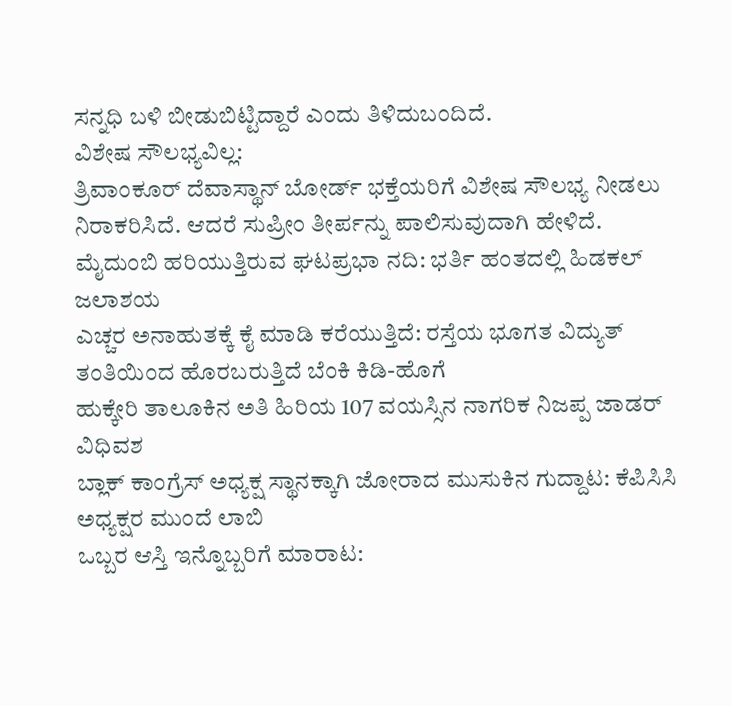ಸನ್ನಧಿ ಬಳಿ ಬೀಡುಬಿಟ್ಟಿದ್ದಾರೆ ಎಂದು ತಿಳಿದುಬಂದಿದೆ.
ವಿಶೇಷ ಸೌಲಭ್ಯವಿಲ್ಲ:
ತ್ರಿವಾಂಕೂರ್ ದೆವಾಸ್ಥಾನ್ ಬೋರ್ಡ್ ಭಕ್ತೆಯರಿಗೆ ವಿಶೇಷ ಸೌಲಭ್ಯ ನೀಡಲು
ನಿರಾಕರಿಸಿದೆ. ಆದರೆ ಸುಪ್ರೀಂ ತೀರ್ಪನ್ನು ಪಾಲಿಸುವುದಾಗಿ ಹೇಳಿದೆ.
ಮೈದುಂಬಿ ಹರಿಯುತ್ತಿರುವ ಘಟಪ್ರಭಾ ನದಿ: ಭರ್ತಿ ಹಂತದಲ್ಲಿ ಹಿಡಕಲ್ ಜಲಾಶಯ
ಎಚ್ಚರ ಅನಾಹುತಕ್ಕೆ ಕೈ ಮಾಡಿ ಕರೆಯುತ್ತಿದೆ: ರಸ್ತೆಯ ಭೂಗತ ವಿದ್ಯುತ್ ತಂತಿಯಿಂದ ಹೊರಬರುತ್ತಿದೆ ಬೆಂಕಿ ಕಿಡಿ-ಹೊಗೆ
ಹುಕ್ಕೇರಿ ತಾಲೂಕಿನ ಅತಿ ಹಿರಿಯ 107 ವಯಸ್ಸಿನ ನಾಗರಿಕ ನಿಜಪ್ಪ ಜಾಡರ್ ವಿಧಿವಶ
ಬ್ಲಾಕ್ ಕಾಂಗ್ರೆಸ್ ಅಧ್ಯಕ್ಷ ಸ್ಥಾನಕ್ಕಾಗಿ ಜೋರಾದ ಮುಸುಕಿನ ಗುದ್ದಾಟ: ಕೆಪಿಸಿಸಿ ಅಧ್ಯಕ್ಷರ ಮುಂದೆ ಲಾಬಿ
ಒಬ್ಬರ ಆಸ್ತಿ ಇನ್ನೊಬ್ಬರಿಗೆ ಮಾರಾಟ: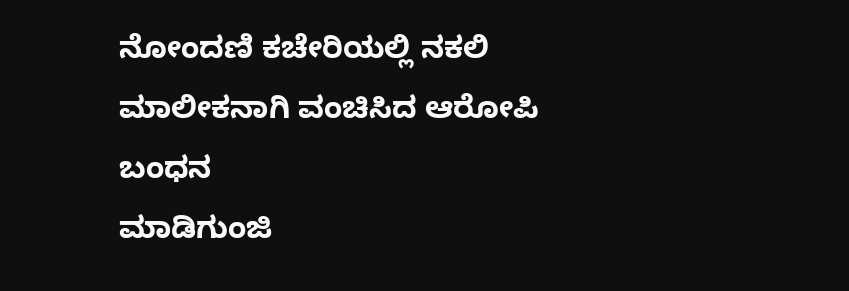ನೋಂದಣಿ ಕಚೇರಿಯಲ್ಲಿ ನಕಲಿ ಮಾಲೀಕನಾಗಿ ವಂಚಿಸಿದ ಆರೋಪಿ ಬಂಧನ
ಮಾಡಿಗುಂಜಿ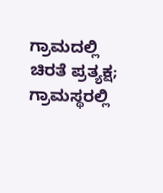ಗ್ರಾಮದಲ್ಲಿ ಚಿರತೆ ಪ್ರತ್ಯಕ್ಷ; ಗ್ರಾಮಸ್ಥರಲ್ಲಿ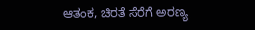ಆತಂಕ, ಚಿರತೆ ಸೆರೆಗೆ ಅರಣ್ಯ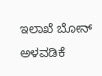ಇಲಾಖೆ ಬೋನ್ ಅಳವಡಿಕೆ